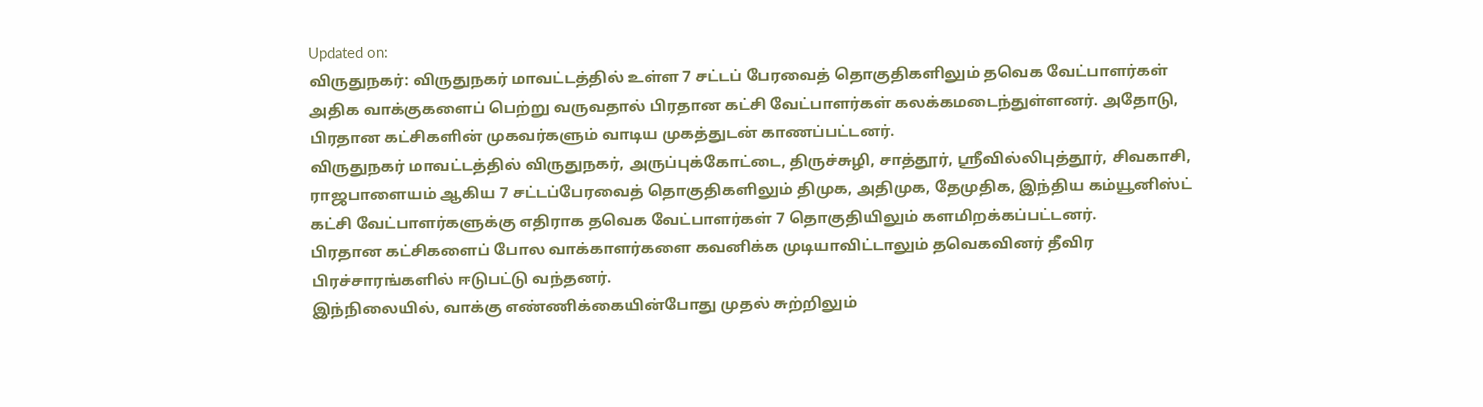Updated on:
விருதுநகர்: விருதுநகர் மாவட்டத்தில் உள்ள 7 சட்டப் பேரவைத் தொகுதிகளிலும் தவெக வேட்பாளர்கள் அதிக வாக்குகளைப் பெற்று வருவதால் பிரதான கட்சி வேட்பாளர்கள் கலக்கமடைந்துள்ளனர். அதோடு, பிரதான கட்சிகளின் முகவர்களும் வாடிய முகத்துடன் காணப்பட்டனர்.
விருதுநகர் மாவட்டத்தில் விருதுநகர், அருப்புக்கோட்டை, திருச்சுழி, சாத்தூர், ஸ்ரீவில்லிபுத்தூர், சிவகாசி, ராஜபாளையம் ஆகிய 7 சட்டப்பேரவைத் தொகுதிகளிலும் திமுக, அதிமுக, தேமுதிக, இந்திய கம்யூனிஸ்ட் கட்சி வேட்பாளர்களுக்கு எதிராக தவெக வேட்பாளர்கள் 7 தொகுதியிலும் களமிறக்கப்பட்டனர்.
பிரதான கட்சிகளைப் போல வாக்காளர்களை கவனிக்க முடியாவிட்டாலும் தவெகவினர் தீவிர பிரச்சாரங்களில் ஈடுபட்டு வந்தனர்.
இந்நிலையில், வாக்கு எண்ணிக்கையின்போது முதல் சுற்றிலும்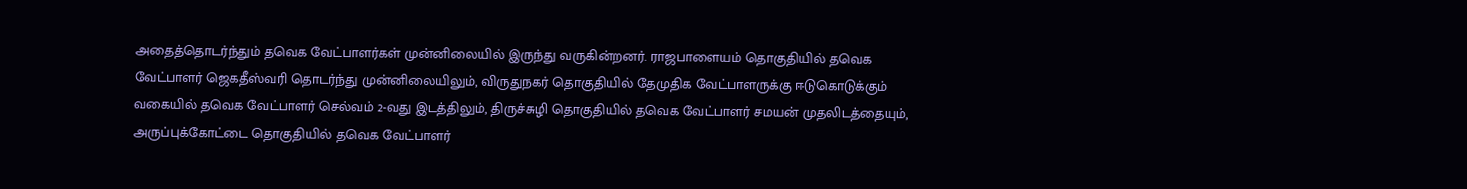அதைத்தொடர்ந்தும் தவெக வேட்பாளர்கள் முன்னிலையில் இருந்து வருகின்றனர். ராஜபாளையம் தொகுதியில் தவெக வேட்பாளர் ஜெகதீஸ்வரி தொடர்ந்து முன்னிலையிலும், விருதுநகர் தொகுதியில் தேமுதிக வேட்பாளருக்கு ஈடுகொடுக்கும் வகையில் தவெக வேட்பாளர் செல்வம் 2-வது இடத்திலும், திருச்சுழி தொகுதியில் தவெக வேட்பாளர் சமயன் முதலிடத்தையும், அருப்புக்கோட்டை தொகுதியில் தவெக வேட்பாளர்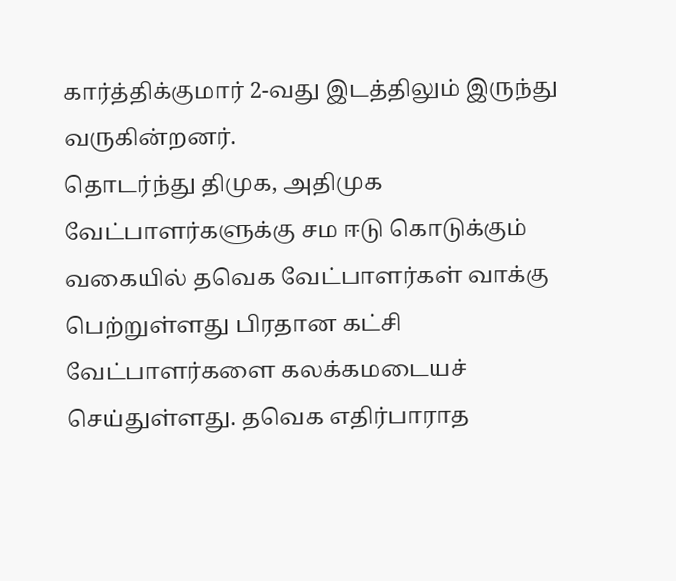கார்த்திக்குமார் 2-வது இடத்திலும் இருந்து வருகின்றனர்.
தொடர்ந்து திமுக, அதிமுக வேட்பாளர்களுக்கு சம ஈடு கொடுக்கும் வகையில் தவெக வேட்பாளர்கள் வாக்கு பெற்றுள்ளது பிரதான கட்சி வேட்பாளர்களை கலக்கமடையச் செய்துள்ளது. தவெக எதிர்பாராத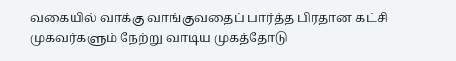வகையில் வாக்கு வாங்குவதைப் பார்த்த பிரதான கட்சி முகவர்களும் நேற்று வாடிய முகத்தோடு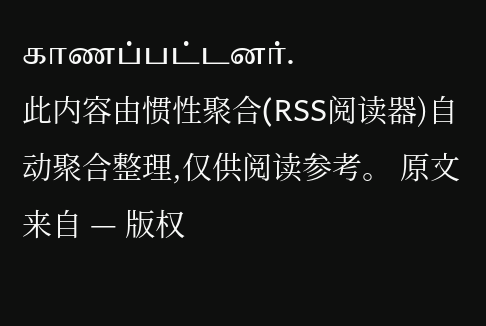காணப்பட்டனர்.
此内容由惯性聚合(RSS阅读器)自动聚合整理,仅供阅读参考。 原文来自 — 版权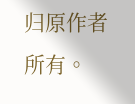归原作者所有。